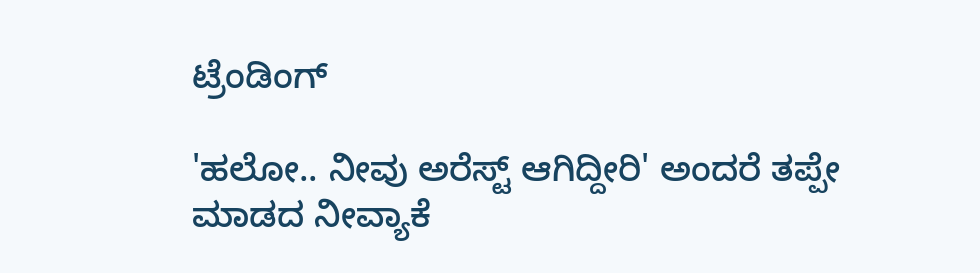ಟ್ರೆಂಡಿಂಗ್

'ಹಲೋ.. ನೀವು ಅರೆಸ್ಟ್ ಆಗಿದ್ದೀರಿ' ಅಂದರೆ ತಪ್ಪೇ ಮಾಡದ ನೀವ್ಯಾಕೆ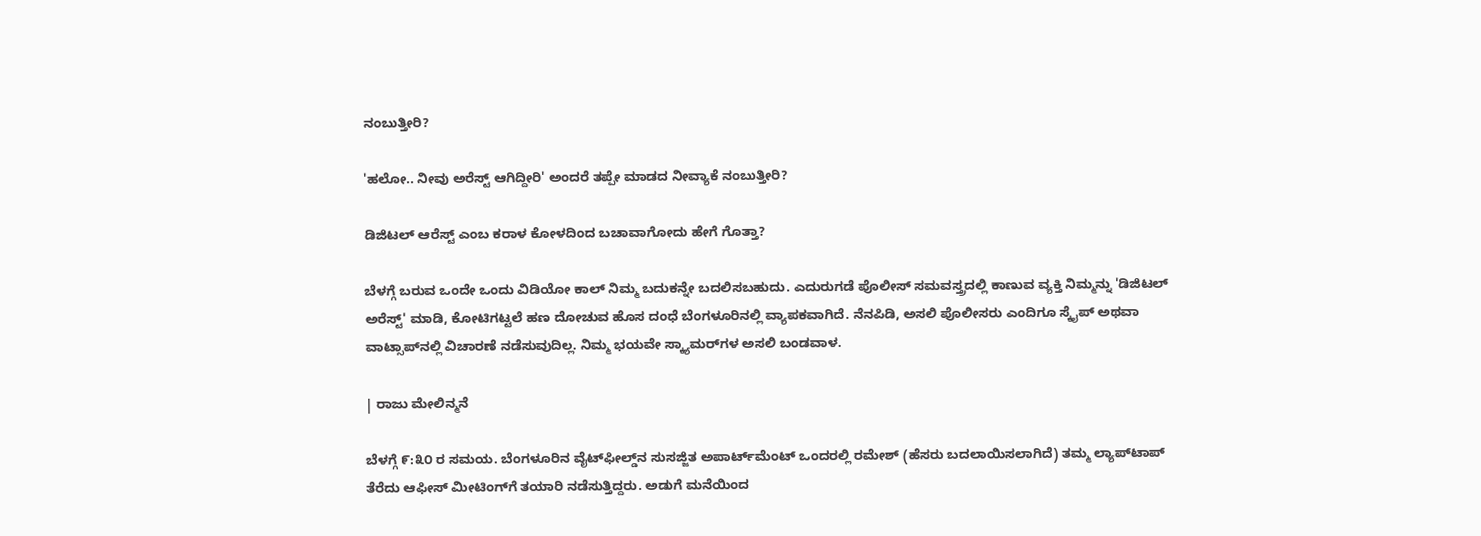ನಂಬುತ್ತೀರಿ?

'ಹಲೋ.. ನೀವು ಅರೆಸ್ಟ್ ಆಗಿದ್ದೀರಿ' ಅಂದರೆ ತಪ್ಪೇ ಮಾಡದ ನೀವ್ಯಾಕೆ ನಂಬುತ್ತೀರಿ?

ಡಿಜಿಟಲ್ ಆರೆಸ್ಟ್‌ ಎಂಬ ಕರಾಳ ಕೋಳದಿಂದ ಬಚಾವಾಗೋದು ಹೇಗೆ ಗೊತ್ತಾ?

ಬೆಳಗ್ಗೆ ಬರುವ ಒಂದೇ ಒಂದು ವಿಡಿಯೋ ಕಾಲ್ ನಿಮ್ಮ ಬದುಕನ್ನೇ ಬದಲಿಸಬಹುದು. ಎದುರುಗಡೆ ಪೊಲೀಸ್ ಸಮವಸ್ತ್ರದಲ್ಲಿ ಕಾಣುವ ವ್ಯಕ್ತಿ ನಿಮ್ಮನ್ನು 'ಡಿಜಿಟಲ್ ಅರೆಸ್ಟ್' ಮಾಡಿ, ಕೋಟಿಗಟ್ಟಲೆ ಹಣ ದೋಚುವ ಹೊಸ ದಂಧೆ ಬೆಂಗಳೂರಿನಲ್ಲಿ ವ್ಯಾಪಕವಾಗಿದೆ. ನೆನಪಿಡಿ, ಅಸಲಿ ಪೊಲೀಸರು ಎಂದಿಗೂ ಸ್ಕೈಪ್ ಅಥವಾ ವಾಟ್ಸಾಪ್‌ನಲ್ಲಿ ವಿಚಾರಣೆ ನಡೆಸುವುದಿಲ್ಲ. ನಿಮ್ಮ ಭಯವೇ ಸ್ಕ್ಯಾಮರ್‌ಗಳ ಅಸಲಿ ಬಂಡವಾಳ.

| ರಾಜು ಮೇಲಿನ್ಮನೆ

ಬೆಳಗ್ಗೆ ೯:೩೦ ರ ಸಮಯ. ಬೆಂಗಳೂರಿನ ವೈಟ್‌ಫೀಲ್ಡ್‌ನ ಸುಸಜ್ಜಿತ ಅಪಾರ್ಟ್‌ಮೆಂಟ್ ಒಂದರಲ್ಲಿ ರಮೇಶ್ (ಹೆಸರು ಬದಲಾಯಿಸಲಾಗಿದೆ) ತಮ್ಮ ಲ್ಯಾಪ್‌ಟಾಪ್ ತೆರೆದು ಆಫೀಸ್ ಮೀಟಿಂಗ್‌ಗೆ ತಯಾರಿ ನಡೆಸುತ್ತಿದ್ದರು. ಅಡುಗೆ ಮನೆಯಿಂದ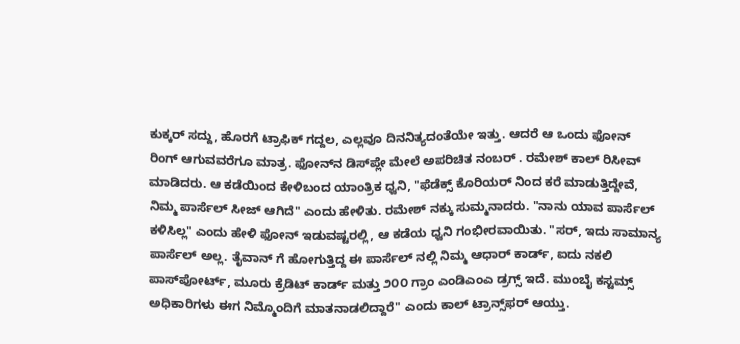ಕುಕ್ಕರ್ ಸದ್ದು, ಹೊರಗೆ ಟ್ರಾಫಿಕ್ ಗದ್ದಲ, ಎಲ್ಲವೂ ದಿನನಿತ್ಯದಂತೆಯೇ ಇತ್ತು. ಆದರೆ ಆ ಒಂದು ಫೋನ್ ರಿಂಗ್ ಆಗುವವರೆಗೂ ಮಾತ್ರ. ಫೋನ್‌ನ ಡಿಸ್‌ಪ್ಲೇ ಮೇಲೆ ಅಪರಿಚಿತ ನಂಬರ್ . ರಮೇಶ್ ಕಾಲ್ ರಿಸೀವ್ ಮಾಡಿದರು. ಆ ಕಡೆಯಿಂದ ಕೇಳಿಬಂದ ಯಾಂತ್ರಿಕ ಧ್ವನಿ, "ಫೆಡೆಕ್ಸ್ ಕೊರಿಯರ್ ನಿಂದ ಕರೆ ಮಾಡುತ್ತಿದ್ದೇವೆ, ನಿಮ್ಮ ಪಾರ್ಸೆಲ್ ಸೀಜ್ ಆಗಿದೆ" ಎಂದು ಹೇಳಿತು. ರಮೇಶ್ ನಕ್ಕು ಸುಮ್ಮನಾದರು. "ನಾನು ಯಾವ ಪಾರ್ಸೆಲ್ ಕಳಿಸಿಲ್ಲ" ಎಂದು ಹೇಳಿ ಫೋನ್ ಇಡುವಷ್ಟರಲ್ಲಿ, ಆ ಕಡೆಯ ಧ್ವನಿ ಗಂಭೀರವಾಯಿತು. "ಸರ್, ಇದು ಸಾಮಾನ್ಯ ಪಾರ್ಸೆಲ್ ಅಲ್ಲ. ತೈವಾನ್ ಗೆ ಹೋಗುತ್ತಿದ್ದ ಈ ಪಾರ್ಸೆಲ್ ನಲ್ಲಿ ನಿಮ್ಮ ಆಧಾರ್ ಕಾರ್ಡ್, ಐದು ನಕಲಿ ಪಾಸ್‌ಪೋರ್ಟ್, ಮೂರು ಕ್ರೆಡಿಟ್ ಕಾರ್ಡ್ ಮತ್ತು ೨೦೦ ಗ್ರಾಂ ಎಂಡಿಎಂಎ ಡ್ರಗ್ಸ್ ಇದೆ. ಮುಂಬೈ ಕಸ್ಟಮ್ಸ್ ಅಧಿಕಾರಿಗಳು ಈಗ ನಿಮ್ಮೊಂದಿಗೆ ಮಾತನಾಡಲಿದ್ದಾರೆ" ಎಂದು ಕಾಲ್ ಟ್ರಾನ್ಸ್‌ಫರ್ ಆಯ್ತು.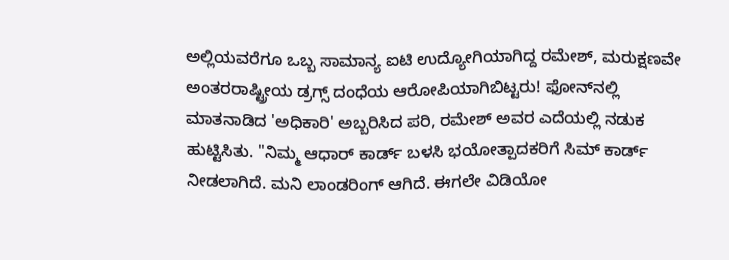ಅಲ್ಲಿಯವರೆಗೂ ಒಬ್ಬ ಸಾಮಾನ್ಯ ಐಟಿ ಉದ್ಯೋಗಿಯಾಗಿದ್ದ ರಮೇಶ್, ಮರುಕ್ಷಣವೇ ಅಂತರರಾಷ್ಟ್ರೀಯ ಡ್ರಗ್ಸ್ ದಂಧೆಯ ಆರೋಪಿಯಾಗಿಬಿಟ್ಟರು! ಫೋನ್‌ನಲ್ಲಿ ಮಾತನಾಡಿದ 'ಅಧಿಕಾರಿ' ಅಬ್ಬರಿಸಿದ ಪರಿ, ರಮೇಶ್ ಅವರ ಎದೆಯಲ್ಲಿ ನಡುಕ ಹುಟ್ಟಿಸಿತು. "ನಿಮ್ಮ ಆಧಾರ್ ಕಾರ್ಡ್ ಬಳಸಿ ಭಯೋತ್ಪಾದಕರಿಗೆ ಸಿಮ್ ಕಾರ್ಡ್ ನೀಡಲಾಗಿದೆ. ಮನಿ ಲಾಂಡರಿಂಗ್ ಆಗಿದೆ. ಈಗಲೇ ವಿಡಿಯೋ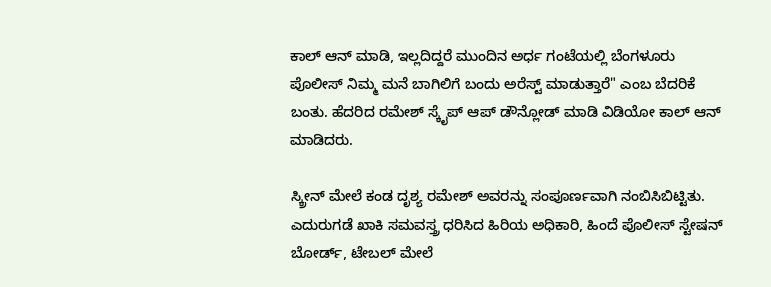ಕಾಲ್ ಆನ್ ಮಾಡಿ, ಇಲ್ಲದಿದ್ದರೆ ಮುಂದಿನ ಅರ್ಧ ಗಂಟೆಯಲ್ಲಿ ಬೆಂಗಳೂರು ಪೊಲೀಸ್ ನಿಮ್ಮ ಮನೆ ಬಾಗಿಲಿಗೆ ಬಂದು ಅರೆಸ್ಟ್ ಮಾಡುತ್ತಾರೆ" ಎಂಬ ಬೆದರಿಕೆ ಬಂತು. ಹೆದರಿದ ರಮೇಶ್ ಸ್ಕೈಪ್ ಆಪ್ ಡೌನ್ಲೋಡ್ ಮಾಡಿ ವಿಡಿಯೋ ಕಾಲ್ ಆನ್ ಮಾಡಿದರು.

ಸ್ಕ್ರೀನ್ ಮೇಲೆ ಕಂಡ ದೃಶ್ಯ ರಮೇಶ್ ಅವರನ್ನು ಸಂಪೂರ್ಣವಾಗಿ ನಂಬಿಸಿಬಿಟ್ಟಿತು. ಎದುರುಗಡೆ ಖಾಕಿ ಸಮವಸ್ತ್ರ ಧರಿಸಿದ ಹಿರಿಯ ಅಧಿಕಾರಿ, ಹಿಂದೆ ಪೊಲೀಸ್ ಸ್ಟೇಷನ್ ಬೋರ್ಡ್, ಟೇಬಲ್ ಮೇಲೆ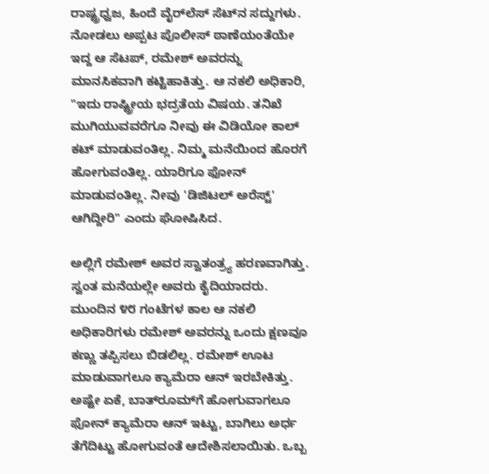ರಾಷ್ಟ್ರಧ್ವಜ, ಹಿಂದೆ ವೈರ್‌ಲೆಸ್ ಸೆಟ್‌ನ ಸದ್ದುಗಳು. ನೋಡಲು ಅಪ್ಪಟ ಪೊಲೀಸ್ ಠಾಣೆಯಂತೆಯೇ ಇದ್ದ ಆ ಸೆಟಪ್, ರಮೇಶ್ ಅವರನ್ನು ಮಾನಸಿಕವಾಗಿ ಕಟ್ಟಿಹಾಕಿತ್ತು. ಆ ನಕಲಿ ಅಧಿಕಾರಿ, "ಇದು ರಾಷ್ಟ್ರೀಯ ಭದ್ರತೆಯ ವಿಷಯ. ತನಿಖೆ ಮುಗಿಯುವವರೆಗೂ ನೀವು ಈ ವಿಡಿಯೋ ಕಾಲ್ ಕಟ್ ಮಾಡುವಂತಿಲ್ಲ. ನಿಮ್ಮ ಮನೆಯಿಂದ ಹೊರಗೆ ಹೋಗುವಂತಿಲ್ಲ. ಯಾರಿಗೂ ಫೋನ್ ಮಾಡುವಂತಿಲ್ಲ. ನೀವು 'ಡಿಜಿಟಲ್ ಅರೆಸ್ಟ್' ಆಗಿದ್ದೀರಿ" ಎಂದು ಘೋಷಿಸಿದ.

ಅಲ್ಲಿಗೆ ರಮೇಶ್ ಅವರ ಸ್ವಾತಂತ್ರ್ಯ ಹರಣವಾಗಿತ್ತು. ಸ್ವಂತ ಮನೆಯಲ್ಲೇ ಅವರು ಕೈದಿಯಾದರು. ಮುಂದಿನ ೪೮ ಗಂಟೆಗಳ ಕಾಲ ಆ ನಕಲಿ ಅಧಿಕಾರಿಗಳು ರಮೇಶ್ ಅವರನ್ನು ಒಂದು ಕ್ಷಣವೂ ಕಣ್ಣು ತಪ್ಪಿಸಲು ಬಿಡಲಿಲ್ಲ. ರಮೇಶ್ ಊಟ ಮಾಡುವಾಗಲೂ ಕ್ಯಾಮೆರಾ ಆನ್ ಇರಬೇಕಿತ್ತು. ಅಷ್ಟೇ ಏಕೆ, ಬಾತ್‌ರೂಮ್‌ಗೆ ಹೋಗುವಾಗಲೂ ಫೋನ್ ಕ್ಯಾಮೆರಾ ಆನ್ ಇಟ್ಟು, ಬಾಗಿಲು ಅರ್ಧ ತೆಗೆದಿಟ್ಟು ಹೋಗುವಂತೆ ಆದೇಶಿಸಲಾಯಿತು. ಒಬ್ಬ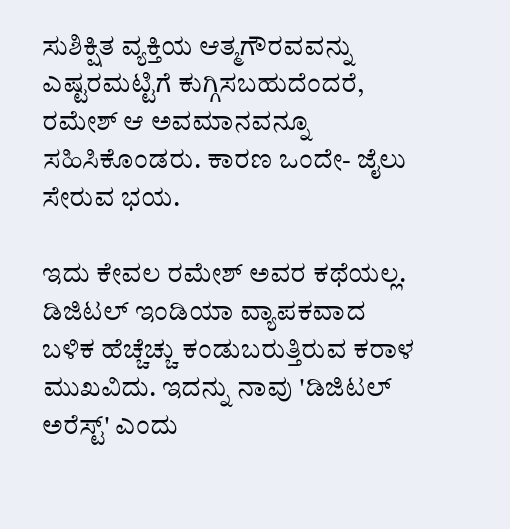ಸುಶಿಕ್ಷಿತ ವ್ಯಕ್ತಿಯ ಆತ್ಮಗೌರವವನ್ನು ಎಷ್ಟರಮಟ್ಟಿಗೆ ಕುಗ್ಗಿಸಬಹುದೆಂದರೆ, ರಮೇಶ್ ಆ ಅವಮಾನವನ್ನೂ ಸಹಿಸಿಕೊಂಡರು. ಕಾರಣ ಒಂದೇ- ಜೈಲು ಸೇರುವ ಭಯ.

ಇದು ಕೇವಲ ರಮೇಶ್ ಅವರ ಕಥೆಯಲ್ಲ. ಡಿಜಿಟಲ್ ಇಂಡಿಯಾ ವ್ಯಾಪಕವಾದ ಬಳಿಕ ಹೆಚ್ಚೆಚ್ಚು ಕಂಡುಬರುತ್ತಿರುವ ಕರಾಳ ಮುಖವಿದು. ಇದನ್ನು ನಾವು 'ಡಿಜಿಟಲ್ ಅರೆಸ್ಟ್' ಎಂದು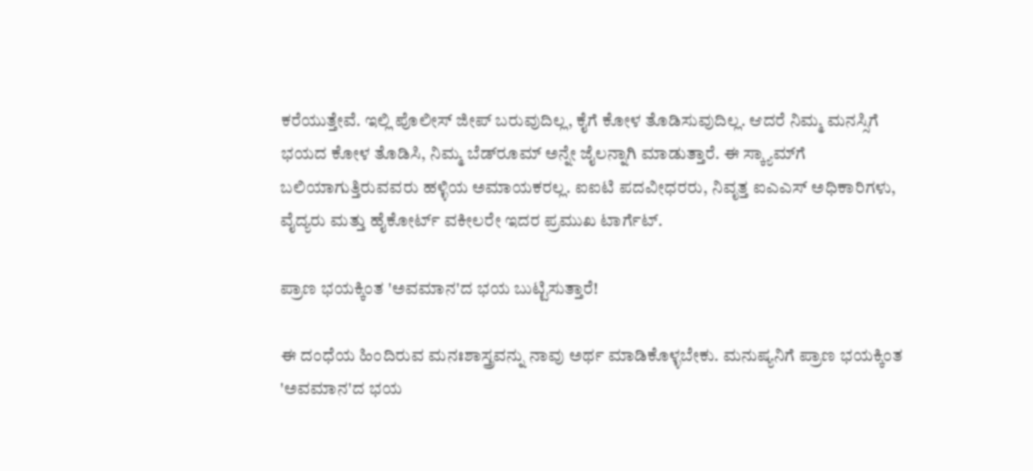ಕರೆಯುತ್ತೇವೆ. ಇಲ್ಲಿ ಪೊಲೀಸ್ ಜೀಪ್ ಬರುವುದಿಲ್ಲ, ಕೈಗೆ ಕೋಳ ತೊಡಿಸುವುದಿಲ್ಲ. ಆದರೆ ನಿಮ್ಮ ಮನಸ್ಸಿಗೆ ಭಯದ ಕೋಳ ತೊಡಿಸಿ, ನಿಮ್ಮ ಬೆಡ್‌ರೂಮ್ ಅನ್ನೇ ಜೈಲನ್ನಾಗಿ ಮಾಡುತ್ತಾರೆ. ಈ ಸ್ಕ್ಯಾಮ್‌ಗೆ ಬಲಿಯಾಗುತ್ತಿರುವವರು ಹಳ್ಳಿಯ ಅಮಾಯಕರಲ್ಲ. ಐಐಟಿ ಪದವೀಧರರು, ನಿವೃತ್ತ ಐಎಎಸ್ ಅಧಿಕಾರಿಗಳು, ವೈದ್ಯರು ಮತ್ತು ಹೈಕೋರ್ಟ್ ವಕೀಲರೇ ಇದರ ಪ್ರಮುಖ ಟಾರ್ಗೆಟ್.

ಪ್ರಾಣ ಭಯಕ್ಕಿಂತ 'ಅವಮಾನ'ದ ಭಯ ಬುಟ್ಟಿಸುತ್ತಾರೆ!

ಈ ದಂಧೆಯ ಹಿಂದಿರುವ ಮನಃಶಾಸ್ತ್ರವನ್ನು ನಾವು ಅರ್ಥ ಮಾಡಿಕೊಳ್ಳಬೇಕು. ಮನುಷ್ಯನಿಗೆ ಪ್ರಾಣ ಭಯಕ್ಕಿಂತ 'ಅವಮಾನ'ದ ಭಯ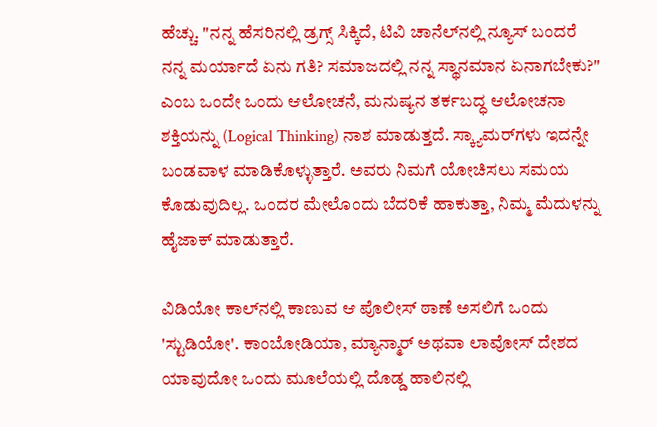ಹೆಚ್ಚು. "ನನ್ನ ಹೆಸರಿನಲ್ಲಿ ಡ್ರಗ್ಸ್ ಸಿಕ್ಕಿದೆ, ಟಿವಿ ಚಾನೆಲ್‌ನಲ್ಲಿ ನ್ಯೂಸ್ ಬಂದರೆ ನನ್ನ ಮರ್ಯಾದೆ ಏನು ಗತಿ? ಸಮಾಜದಲ್ಲಿ ನನ್ನ ಸ್ಥಾನಮಾನ ಏನಾಗಬೇಕು?" ಎಂಬ ಒಂದೇ ಒಂದು ಆಲೋಚನೆ, ಮನುಷ್ಯನ ತರ್ಕಬದ್ಧ ಆಲೋಚನಾ ಶಕ್ತಿಯನ್ನು (Logical Thinking) ನಾಶ ಮಾಡುತ್ತದೆ. ಸ್ಕ್ಯಾಮರ್‌ಗಳು ಇದನ್ನೇ ಬಂಡವಾಳ ಮಾಡಿಕೊಳ್ಳುತ್ತಾರೆ. ಅವರು ನಿಮಗೆ ಯೋಚಿಸಲು ಸಮಯ ಕೊಡುವುದಿಲ್ಲ. ಒಂದರ ಮೇಲೊಂದು ಬೆದರಿಕೆ ಹಾಕುತ್ತಾ, ನಿಮ್ಮ ಮೆದುಳನ್ನು ಹೈಜಾಕ್ ಮಾಡುತ್ತಾರೆ.

ವಿಡಿಯೋ ಕಾಲ್‌ನಲ್ಲಿ ಕಾಣುವ ಆ ಪೊಲೀಸ್ ಠಾಣೆ ಅಸಲಿಗೆ ಒಂದು 'ಸ್ಟುಡಿಯೋ'. ಕಾಂಬೋಡಿಯಾ, ಮ್ಯಾನ್ಮಾರ್ ಅಥವಾ ಲಾವೋಸ್ ದೇಶದ ಯಾವುದೋ ಒಂದು ಮೂಲೆಯಲ್ಲಿ ದೊಡ್ಡ ಹಾಲಿನಲ್ಲಿ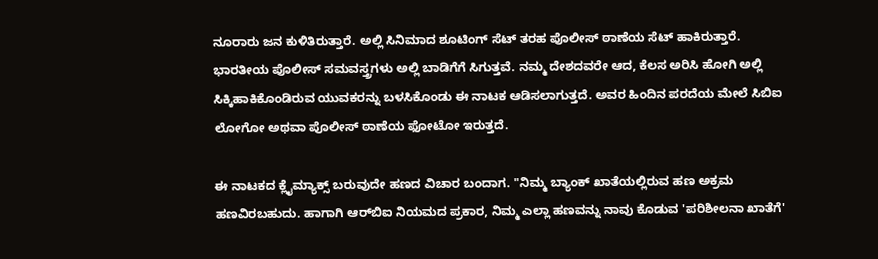ನೂರಾರು ಜನ ಕುಳಿತಿರುತ್ತಾರೆ. ಅಲ್ಲಿ ಸಿನಿಮಾದ ಶೂಟಿಂಗ್ ಸೆಟ್ ತರಹ ಪೊಲೀಸ್ ಠಾಣೆಯ ಸೆಟ್ ಹಾಕಿರುತ್ತಾರೆ. ಭಾರತೀಯ ಪೊಲೀಸ್ ಸಮವಸ್ತ್ರಗಳು ಅಲ್ಲಿ ಬಾಡಿಗೆಗೆ ಸಿಗುತ್ತವೆ. ನಮ್ಮ ದೇಶದವರೇ ಆದ, ಕೆಲಸ ಅರಿಸಿ ಹೋಗಿ ಅಲ್ಲಿ ಸಿಕ್ಕಿಹಾಕಿಕೊಂಡಿರುವ ಯುವಕರನ್ನು ಬಳಸಿಕೊಂಡು ಈ ನಾಟಕ ಆಡಿಸಲಾಗುತ್ತದೆ. ಅವರ ಹಿಂದಿನ ಪರದೆಯ ಮೇಲೆ ಸಿಬಿಐ ಲೋಗೋ ಅಥವಾ ಪೊಲೀಸ್ ಠಾಣೆಯ ಫೋಟೋ ಇರುತ್ತದೆ.

ಈ ನಾಟಕದ ಕ್ಲೈಮ್ಯಾಕ್ಸ್ ಬರುವುದೇ ಹಣದ ವಿಚಾರ ಬಂದಾಗ. "ನಿಮ್ಮ ಬ್ಯಾಂಕ್ ಖಾತೆಯಲ್ಲಿರುವ ಹಣ ಅಕ್ರಮ ಹಣವಿರಬಹುದು. ಹಾಗಾಗಿ ಆರ್‌ಬಿಐ ನಿಯಮದ ಪ್ರಕಾರ, ನಿಮ್ಮ ಎಲ್ಲಾ ಹಣವನ್ನು ನಾವು ಕೊಡುವ 'ಪರಿಶೀಲನಾ ಖಾತೆಗೆ'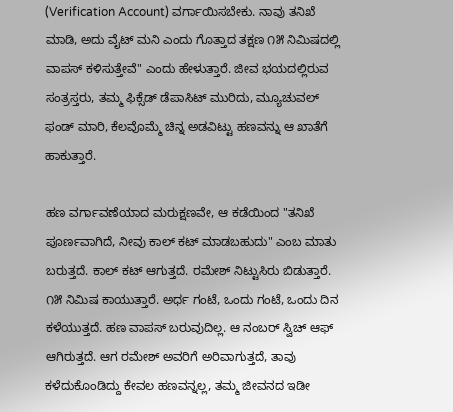(Verification Account) ವರ್ಗಾಯಿಸಬೇಕು. ನಾವು ತನಿಖೆ ಮಾಡಿ, ಅದು ವೈಟ್ ಮನಿ ಎಂದು ಗೊತ್ತಾದ ತಕ್ಷಣ ೧೫ ನಿಮಿಷದಲ್ಲಿ ವಾಪಸ್ ಕಳಿಸುತ್ತೇವೆ" ಎಂದು ಹೇಳುತ್ತಾರೆ. ಜೀವ ಭಯದಲ್ಲಿರುವ ಸಂತ್ರಸ್ತರು, ತಮ್ಮ ಫಿಕ್ಸೆಡ್ ಡೆಪಾಸಿಟ್ ಮುರಿದು, ಮ್ಯೂಚುವಲ್ ಫಂಡ್ ಮಾರಿ, ಕೆಲವೊಮ್ಮೆ ಚಿನ್ನ ಅಡವಿಟ್ಟು ಹಣವನ್ನು ಆ ಖಾತೆಗೆ ಹಾಕುತ್ತಾರೆ.

ಹಣ ವರ್ಗಾವಣೆಯಾದ ಮರುಕ್ಷಣವೇ, ಆ ಕಡೆಯಿಂದ "ತನಿಖೆ ಪೂರ್ಣವಾಗಿದೆ, ನೀವು ಕಾಲ್ ಕಟ್ ಮಾಡಬಹುದು" ಎಂಬ ಮಾತು ಬರುತ್ತದೆ. ಕಾಲ್ ಕಟ್ ಆಗುತ್ತದೆ. ರಮೇಶ್ ನಿಟ್ಟುಸಿರು ಬಿಡುತ್ತಾರೆ. ೧೫ ನಿಮಿಷ ಕಾಯುತ್ತಾರೆ. ಅರ್ಧ ಗಂಟೆ, ಒಂದು ಗಂಟೆ, ಒಂದು ದಿನ ಕಳೆಯುತ್ತದೆ. ಹಣ ವಾಪಸ್ ಬರುವುದಿಲ್ಲ. ಆ ನಂಬರ್ ಸ್ವಿಚ್ ಆಫ್ ಆಗಿರುತ್ತದೆ. ಆಗ ರಮೇಶ್ ಅವರಿಗೆ ಅರಿವಾಗುತ್ತದೆ, ತಾವು ಕಳೆದುಕೊಂಡಿದ್ದು ಕೇವಲ ಹಣವನ್ನಲ್ಲ, ತಮ್ಮ ಜೀವನದ ಇಡೀ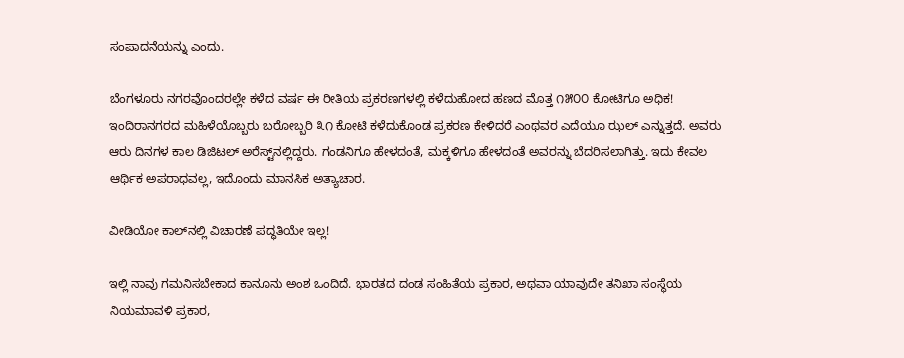ಸಂಪಾದನೆಯನ್ನು ಎಂದು.

ಬೆಂಗಳೂರು ನಗರವೊಂದರಲ್ಲೇ ಕಳೆದ ವರ್ಷ ಈ ರೀತಿಯ ಪ್ರಕರಣಗಳಲ್ಲಿ ಕಳೆದುಹೋದ ಹಣದ ಮೊತ್ತ ೧೫೦೦ ಕೋಟಿಗೂ ಅಧಿಕ! ಇಂದಿರಾನಗರದ ಮಹಿಳೆಯೊಬ್ಬರು ಬರೋಬ್ಬರಿ ೩೧ ಕೋಟಿ ಕಳೆದುಕೊಂಡ ಪ್ರಕರಣ ಕೇಳಿದರೆ ಎಂಥವರ ಎದೆಯೂ ಝಲ್ ಎನ್ನುತ್ತದೆ. ಅವರು ಆರು ದಿನಗಳ ಕಾಲ ಡಿಜಿಟಲ್ ಅರೆಸ್ಟ್‌ನಲ್ಲಿದ್ದರು. ಗಂಡನಿಗೂ ಹೇಳದಂತೆ, ಮಕ್ಕಳಿಗೂ ಹೇಳದಂತೆ ಅವರನ್ನು ಬೆದರಿಸಲಾಗಿತ್ತು. ಇದು ಕೇವಲ ಆರ್ಥಿಕ ಅಪರಾಧವಲ್ಲ, ಇದೊಂದು ಮಾನಸಿಕ ಅತ್ಯಾಚಾರ.

ವೀಡಿಯೋ ಕಾಲ್‌ನಲ್ಲಿ ವಿಚಾರಣೆ ಪದ್ಧತಿಯೇ ಇಲ್ಲ!

ಇಲ್ಲಿ ನಾವು ಗಮನಿಸಬೇಕಾದ ಕಾನೂನು ಅಂಶ ಒಂದಿದೆ. ಭಾರತದ ದಂಡ ಸಂಹಿತೆಯ ಪ್ರಕಾರ, ಅಥವಾ ಯಾವುದೇ ತನಿಖಾ ಸಂಸ್ಥೆಯ ನಿಯಮಾವಳಿ ಪ್ರಕಾರ,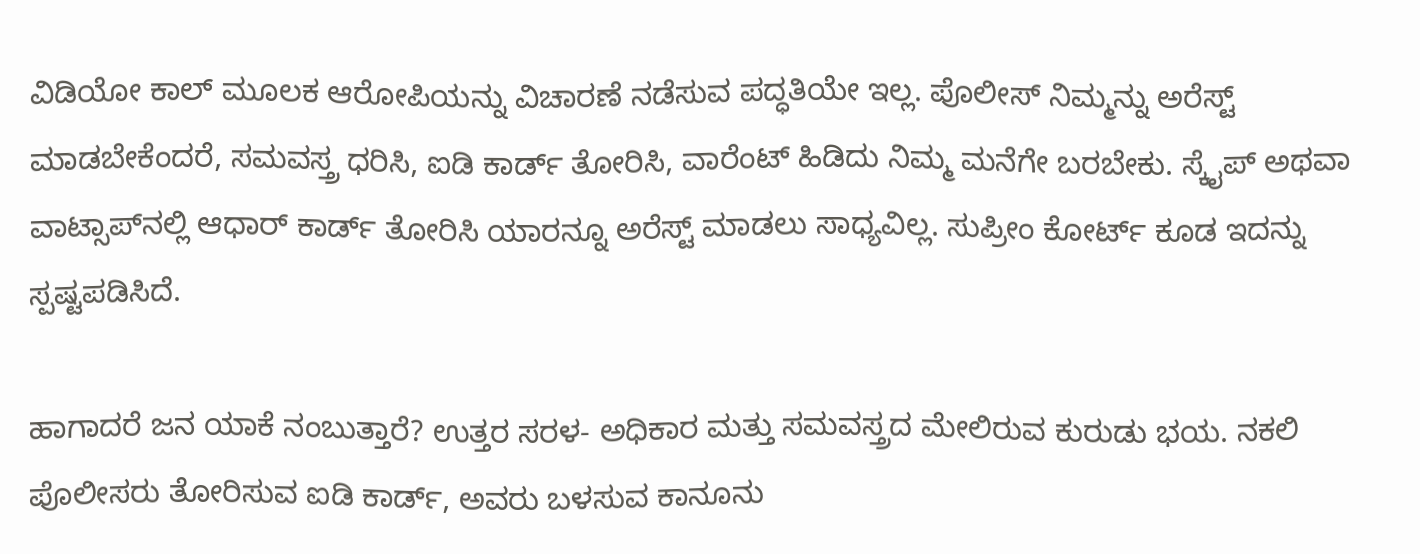ವಿಡಿಯೋ ಕಾಲ್ ಮೂಲಕ ಆರೋಪಿಯನ್ನು ವಿಚಾರಣೆ ನಡೆಸುವ ಪದ್ಧತಿಯೇ ಇಲ್ಲ. ಪೊಲೀಸ್ ನಿಮ್ಮನ್ನು ಅರೆಸ್ಟ್ ಮಾಡಬೇಕೆಂದರೆ, ಸಮವಸ್ತ್ರ ಧರಿಸಿ, ಐಡಿ ಕಾರ್ಡ್ ತೋರಿಸಿ, ವಾರೆಂಟ್ ಹಿಡಿದು ನಿಮ್ಮ ಮನೆಗೇ ಬರಬೇಕು. ಸ್ಕೈಪ್ ಅಥವಾ ವಾಟ್ಸಾಪ್‌ನಲ್ಲಿ ಆಧಾರ್ ಕಾರ್ಡ್ ತೋರಿಸಿ ಯಾರನ್ನೂ ಅರೆಸ್ಟ್ ಮಾಡಲು ಸಾಧ್ಯವಿಲ್ಲ. ಸುಪ್ರೀಂ ಕೋರ್ಟ್ ಕೂಡ ಇದನ್ನು ಸ್ಪಷ್ಟಪಡಿಸಿದೆ.

ಹಾಗಾದರೆ ಜನ ಯಾಕೆ ನಂಬುತ್ತಾರೆ? ಉತ್ತರ ಸರಳ- ಅಧಿಕಾರ ಮತ್ತು ಸಮವಸ್ತ್ರದ ಮೇಲಿರುವ ಕುರುಡು ಭಯ. ನಕಲಿ ಪೊಲೀಸರು ತೋರಿಸುವ ಐಡಿ ಕಾರ್ಡ್, ಅವರು ಬಳಸುವ ಕಾನೂನು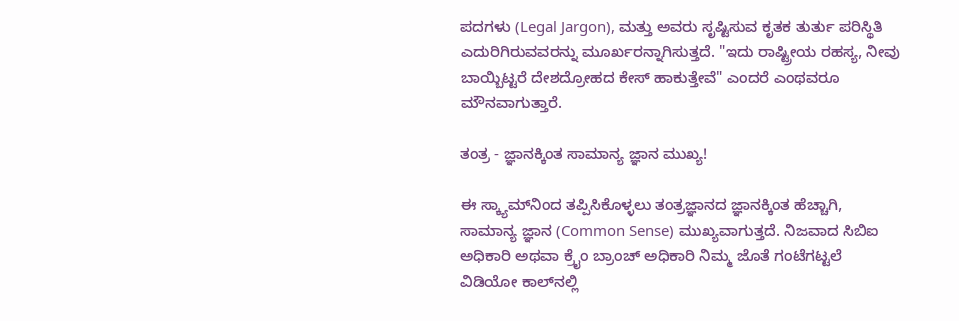ಪದಗಳು (Legal Jargon), ಮತ್ತು ಅವರು ಸೃಷ್ಟಿಸುವ ಕೃತಕ ತುರ್ತು ಪರಿಸ್ಥಿತಿ ಎದುರಿಗಿರುವವರನ್ನು ಮೂರ್ಖರನ್ನಾಗಿಸುತ್ತದೆ. "ಇದು ರಾಷ್ಟ್ರೀಯ ರಹಸ್ಯ, ನೀವು ಬಾಯ್ಬಿಟ್ಟರೆ ದೇಶದ್ರೋಹದ ಕೇಸ್ ಹಾಕುತ್ತೇವೆ" ಎಂದರೆ ಎಂಥವರೂ ಮೌನವಾಗುತ್ತಾರೆ.

ತಂತ್ರ - ಜ್ಞಾನಕ್ಕಿಂತ ಸಾಮಾನ್ಯ ಜ್ಞಾನ ಮುಖ್ಯ!

ಈ ಸ್ಕ್ಯಾಮ್‌ನಿಂದ ತಪ್ಪಿಸಿಕೊಳ್ಳಲು ತಂತ್ರಜ್ಞಾನದ ಜ್ಞಾನಕ್ಕಿಂತ ಹೆಚ್ಚಾಗಿ, ಸಾಮಾನ್ಯ ಜ್ಞಾನ (Common Sense) ಮುಖ್ಯವಾಗುತ್ತದೆ. ನಿಜವಾದ ಸಿಬಿಐ ಅಧಿಕಾರಿ ಅಥವಾ ಕ್ರೈಂ ಬ್ರಾಂಚ್ ಅಧಿಕಾರಿ ನಿಮ್ಮ ಜೊತೆ ಗಂಟೆಗಟ್ಟಲೆ ವಿಡಿಯೋ ಕಾಲ್‌ನಲ್ಲಿ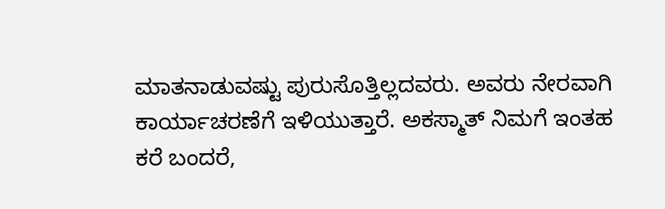ಮಾತನಾಡುವಷ್ಟು ಪುರುಸೊತ್ತಿಲ್ಲದವರು. ಅವರು ನೇರವಾಗಿ ಕಾರ್ಯಾಚರಣೆಗೆ ಇಳಿಯುತ್ತಾರೆ. ಅಕಸ್ಮಾತ್ ನಿಮಗೆ ಇಂತಹ ಕರೆ ಬಂದರೆ,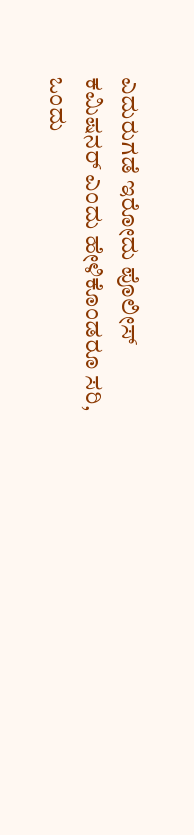ಎದುರುಗಡೆ ಇರೋದು ಪೊಲೀಸ್ ಕಮಿಷನರ್ ಎಂದು ಹೇಳಿಕೊಂಡರೂ ಸರಿ, ಒಂದು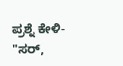ಪ್ರಶ್ನೆ ಕೇಳಿ- "ಸರ್,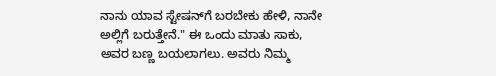ನಾನು ಯಾವ ಸ್ಟೇಷನ್‌ಗೆ ಬರಬೇಕು ಹೇಳಿ, ನಾನೇ ಅಲ್ಲಿಗೆ ಬರುತ್ತೇನೆ." ಈ ಒಂದು ಮಾತು ಸಾಕು, ಅವರ ಬಣ್ಣ ಬಯಲಾಗಲು. ಅವರು ನಿಮ್ಮ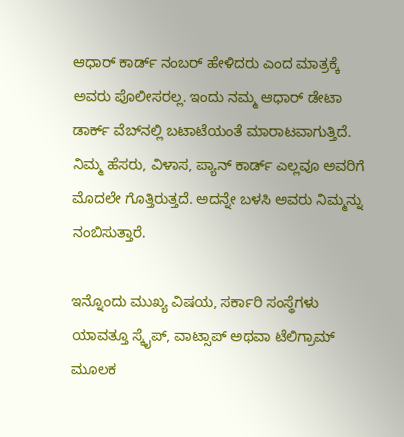ಆಧಾರ್ ಕಾರ್ಡ್ ನಂಬರ್ ಹೇಳಿದರು ಎಂದ ಮಾತ್ರಕ್ಕೆ ಅವರು ಪೊಲೀಸರಲ್ಲ. ಇಂದು ನಮ್ಮ ಆಧಾರ್ ಡೇಟಾ ಡಾರ್ಕ್ ವೆಬ್‌ನಲ್ಲಿ ಬಟಾಟೆಯಂತೆ ಮಾರಾಟವಾಗುತ್ತಿದೆ. ನಿಮ್ಮ ಹೆಸರು, ವಿಳಾಸ, ಪ್ಯಾನ್ ಕಾರ್ಡ್ ಎಲ್ಲವೂ ಅವರಿಗೆ ಮೊದಲೇ ಗೊತ್ತಿರುತ್ತದೆ. ಅದನ್ನೇ ಬಳಸಿ ಅವರು ನಿಮ್ಮನ್ನು ನಂಬಿಸುತ್ತಾರೆ.

ಇನ್ನೊಂದು ಮುಖ್ಯ ವಿಷಯ, ಸರ್ಕಾರಿ ಸಂಸ್ಥೆಗಳು ಯಾವತ್ತೂ ಸ್ಕೈಪ್, ವಾಟ್ಸಾಪ್ ಅಥವಾ ಟೆಲಿಗ್ರಾಮ್ ಮೂಲಕ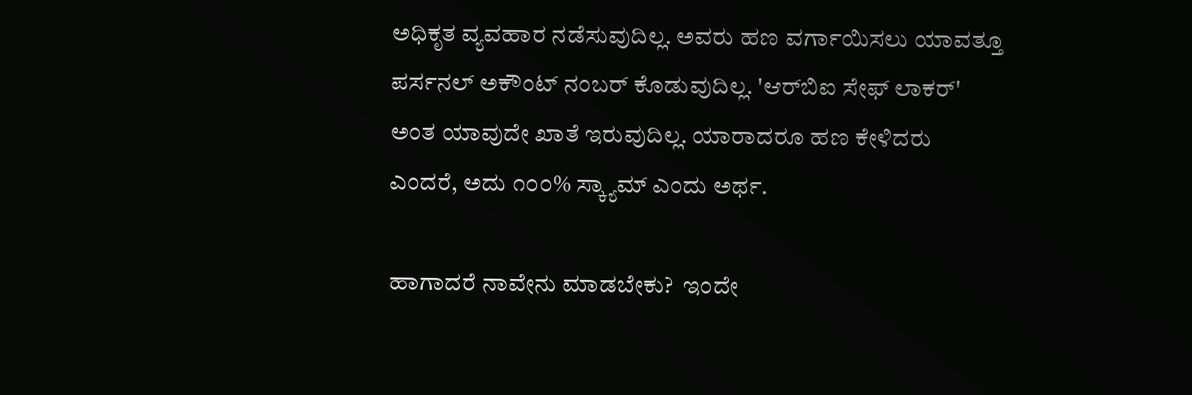ಅಧಿಕೃತ ವ್ಯವಹಾರ ನಡೆಸುವುದಿಲ್ಲ. ಅವರು ಹಣ ವರ್ಗಾಯಿಸಲು ಯಾವತ್ತೂ ಪರ್ಸನಲ್ ಅಕೌಂಟ್ ನಂಬರ್ ಕೊಡುವುದಿಲ್ಲ. 'ಆರ್‌ಬಿಐ ಸೇಫ್ ಲಾಕರ್' ಅಂತ ಯಾವುದೇ ಖಾತೆ ಇರುವುದಿಲ್ಲ. ಯಾರಾದರೂ ಹಣ ಕೇಳಿದರು ಎಂದರೆ, ಅದು ೧೦೦% ಸ್ಕ್ಯಾಮ್ ಎಂದು ಅರ್ಥ.

ಹಾಗಾದರೆ ನಾವೇನು ಮಾಡಬೇಕು?  ಇಂದೇ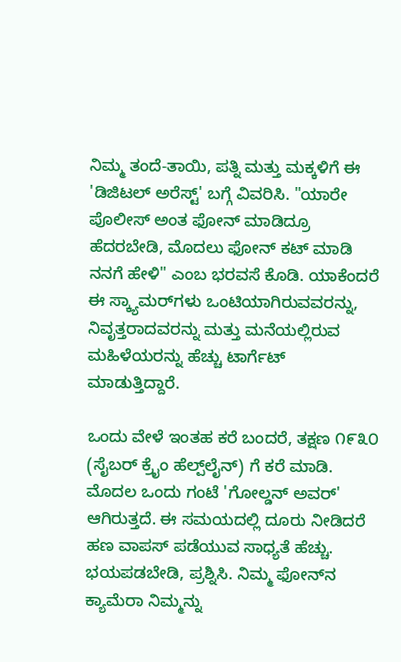ನಿಮ್ಮ ತಂದೆ-ತಾಯಿ, ಪತ್ನಿ ಮತ್ತು ಮಕ್ಕಳಿಗೆ ಈ 'ಡಿಜಿಟಲ್ ಅರೆಸ್ಟ್' ಬಗ್ಗೆ ವಿವರಿಸಿ. "ಯಾರೇ ಪೊಲೀಸ್ ಅಂತ ಫೋನ್ ಮಾಡಿದ್ರೂ ಹೆದರಬೇಡಿ, ಮೊದಲು ಫೋನ್ ಕಟ್ ಮಾಡಿ ನನಗೆ ಹೇಳಿ" ಎಂಬ ಭರವಸೆ ಕೊಡಿ. ಯಾಕೆಂದರೆ ಈ ಸ್ಕ್ಯಾಮರ್‌ಗಳು ಒಂಟಿಯಾಗಿರುವವರನ್ನು, ನಿವೃತ್ತರಾದವರನ್ನು ಮತ್ತು ಮನೆಯಲ್ಲಿರುವ ಮಹಿಳೆಯರನ್ನು ಹೆಚ್ಚು ಟಾರ್ಗೆಟ್ ಮಾಡುತ್ತಿದ್ದಾರೆ.

ಒಂದು ವೇಳೆ ಇಂತಹ ಕರೆ ಬಂದರೆ, ತಕ್ಷಣ ೧೯೩೦ (ಸೈಬರ್ ಕ್ರೈಂ ಹೆಲ್ಪ್‌ಲೈನ್) ಗೆ ಕರೆ ಮಾಡಿ. ಮೊದಲ ಒಂದು ಗಂಟೆ 'ಗೋಲ್ಡನ್ ಅವರ್' ಆಗಿರುತ್ತದೆ. ಈ ಸಮಯದಲ್ಲಿ ದೂರು ನೀಡಿದರೆ ಹಣ ವಾಪಸ್ ಪಡೆಯುವ ಸಾಧ್ಯತೆ ಹೆಚ್ಚು. ಭಯಪಡಬೇಡಿ, ಪ್ರಶ್ನಿಸಿ. ನಿಮ್ಮ ಫೋನ್‌ನ ಕ್ಯಾಮೆರಾ ನಿಮ್ಮನ್ನು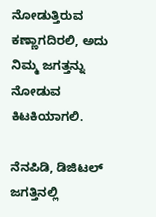ನೋಡುತ್ತಿರುವ ಕಣ್ಣಾಗದಿರಲಿ, ಅದು ನಿಮ್ಮ ಜಗತ್ತನ್ನು ನೋಡುವ ಕಿಟಕಿಯಾಗಲಿ.

ನೆನಪಿಡಿ, ಡಿಜಿಟಲ್ ಜಗತ್ತಿನಲ್ಲಿ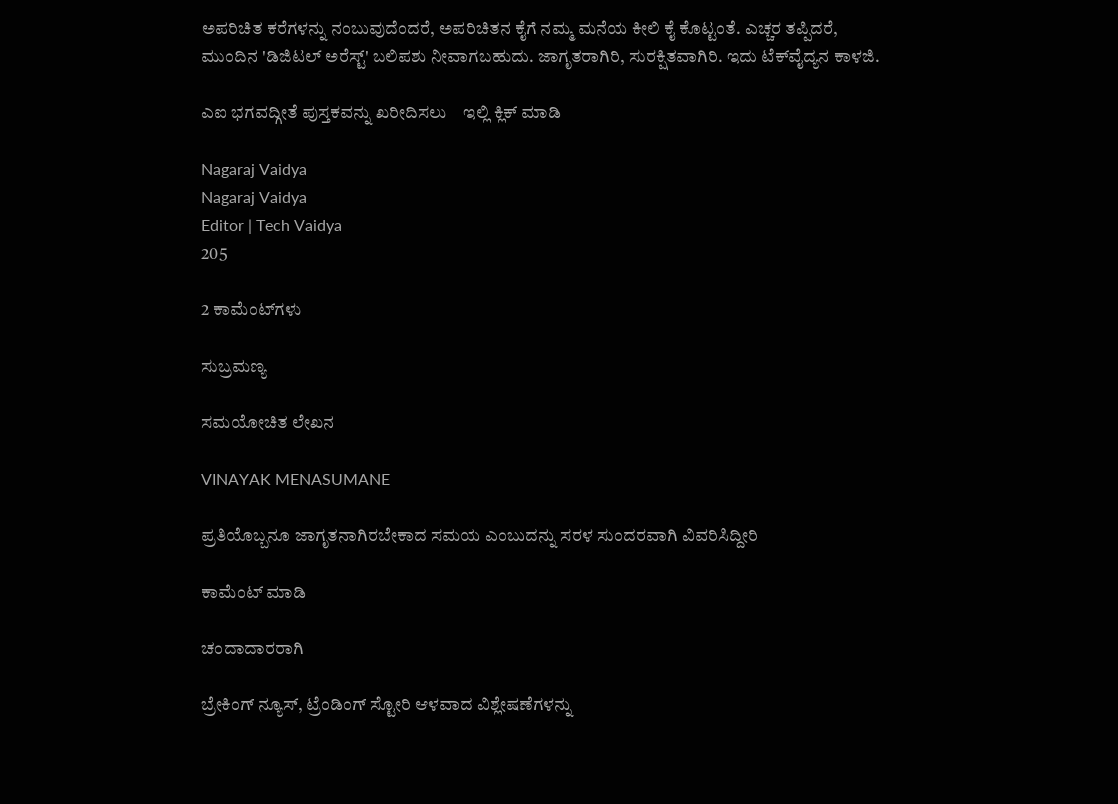ಅಪರಿಚಿತ ಕರೆಗಳನ್ನು ನಂಬುವುದೆಂದರೆ, ಅಪರಿಚಿತನ ಕೈಗೆ ನಮ್ಮ ಮನೆಯ ಕೀಲಿ ಕೈ ಕೊಟ್ಟಂತೆ. ಎಚ್ಚರ ತಪ್ಪಿದರೆ, ಮುಂದಿನ 'ಡಿಜಿಟಲ್ ಅರೆಸ್ಟ್' ಬಲಿಪಶು ನೀವಾಗಬಹುದು. ಜಾಗೃತರಾಗಿರಿ, ಸುರಕ್ಷಿತವಾಗಿರಿ. ಇದು ಟೆಕ್‌ವೈದ್ಯನ ಕಾಳಜಿ.

ಎಐ ಭಗವದ್ಗೀತೆ ಪುಸ್ತಕವನ್ನು ಖರೀದಿಸಲು    ಇಲ್ಲಿ ಕ್ಲಿಕ್ ಮಾಡಿ

Nagaraj Vaidya
Nagaraj Vaidya
Editor | Tech Vaidya
205

2 ಕಾಮೆಂಟ್‌ಗಳು

ಸುಬ್ರಮಣ್ಯ

ಸಮಯೋಚಿತ ಲೇಖನ

VINAYAK MENASUMANE

ಪ್ರತಿಯೊಬ್ಬನೂ ಜಾಗೃತನಾಗಿರಬೇಕಾದ ಸಮಯ ಎಂಬುದನ್ನು ಸರಳ ಸುಂದರವಾಗಿ ವಿವರಿಸಿದ್ದೀರಿ

ಕಾಮೆಂಟ್ ಮಾಡಿ

ಚಂದಾದಾರರಾಗಿ

ಬ್ರೇಕಿಂಗ್‌ ನ್ಯೂಸ್, ಟ್ರೆಂಡಿಂಗ್ ಸ್ಟೋರಿ ಆಳವಾದ ವಿಶ್ಲೇಷಣೆಗಳನ್ನು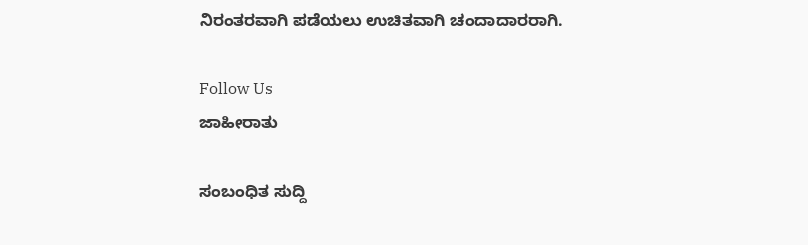ನಿರಂತರವಾಗಿ ಪಡೆಯಲು ಉಚಿತವಾಗಿ ಚಂದಾದಾರರಾಗಿ.

Follow Us
ಜಾಹೀರಾತು

ಸಂಬಂಧಿತ ಸುದ್ದಿ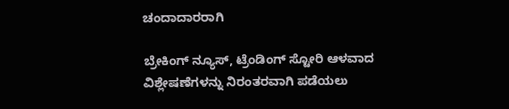ಚಂದಾದಾರರಾಗಿ

ಬ್ರೇಕಿಂಗ್‌ ನ್ಯೂಸ್, ಟ್ರೆಂಡಿಂಗ್ ಸ್ಟೋರಿ ಆಳವಾದ ವಿಶ್ಲೇಷಣೆಗಳನ್ನು ನಿರಂತರವಾಗಿ ಪಡೆಯಲು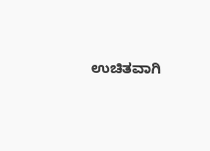ಉಚಿತವಾಗಿ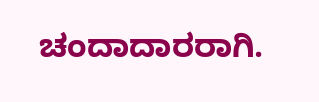ಚಂದಾದಾರರಾಗಿ.